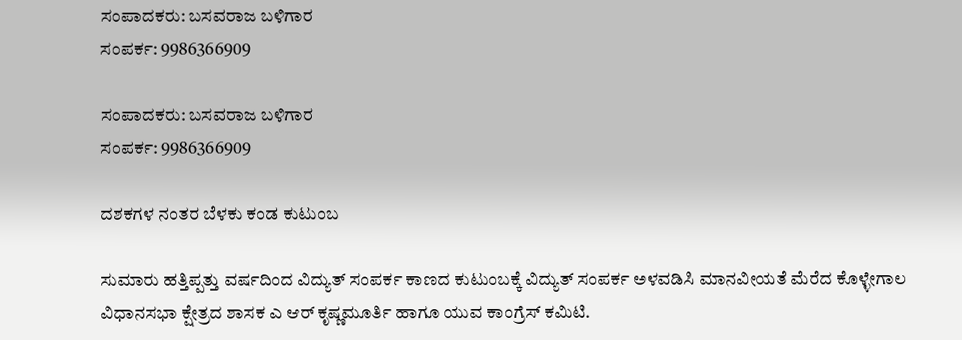ಸಂಪಾದಕರು: ಬಸವರಾಜ ಬಳಿಗಾರ
ಸಂಪರ್ಕ: 9986366909

ಸಂಪಾದಕರು: ಬಸವರಾಜ ಬಳಿಗಾರ
ಸಂಪರ್ಕ: 9986366909

ದಶಕಗಳ ನಂತರ ಬೆಳಕು ಕಂಡ ಕುಟುಂಬ

ಸುಮಾರು ಹತ್ತಿಪ್ಪತ್ತು ವರ್ಷದಿಂದ ವಿದ್ಯುತ್ ಸಂಪರ್ಕ ಕಾಣದ ಕುಟುಂಬಕ್ಕೆ ವಿದ್ಯುತ್ ಸಂಪರ್ಕ ಅಳವಡಿಸಿ ಮಾನವೀಯತೆ ಮೆರೆದ ಕೊಳ್ಳೇಗಾಲ ವಿಧಾನಸಭಾ ಕ್ಷೇತ್ರದ ಶಾಸಕ ಎ ಆರ್ ಕೃಷ್ಣಮೂರ್ತಿ ಹಾಗೂ ಯುವ ಕಾಂಗ್ರೆಸ್ ಕಮಿಟಿ.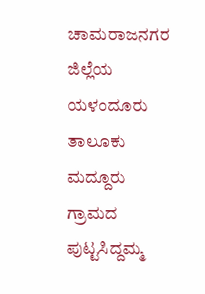ಚಾಮರಾಜನಗರ ಜಿಲ್ಲೆಯ ಯಳಂದೂರು ತಾಲೂಕು ಮದ್ದೂರು ಗ್ರಾಮದ ಪುಟ್ಟಸಿದ್ದಮ್ಮ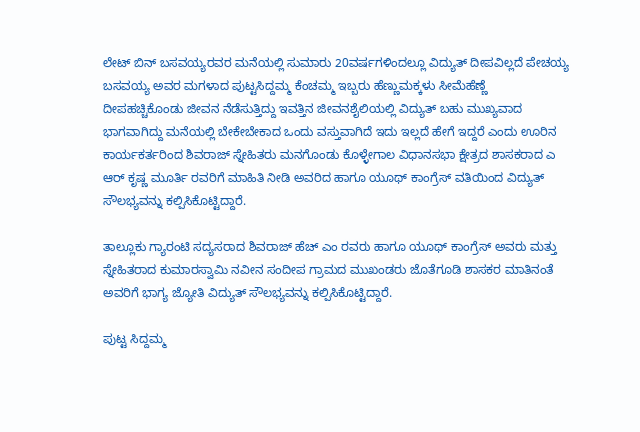ಲೇಟ್ ಬಿನ್ ಬಸವಯ್ಯರವರ ಮನೆಯಲ್ಲಿ ಸುಮಾರು 20ವರ್ಷಗಳಿಂದಲ್ಲೂ ವಿದ್ಯುತ್ ದೀಪವಿಲ್ಲದೆ ಪೇಚಯ್ಯ ಬಸವಯ್ಯ ಅವರ ಮಗಳಾದ ಪುಟ್ಟಸಿದ್ದಮ್ಮ ಕೆಂಚಮ್ಮ ಇಬ್ಬರು ಹೆಣ್ಣುಮಕ್ಕಳು ಸೀಮೆಹೆಣ್ಣೆ ದೀಪಹಚ್ಚಿಕೊಂಡು ಜೀವನ ನೆಡೆಸುತ್ತಿದ್ದು ಇವತ್ತಿನ ಜೀವನಶೈಲಿಯಲ್ಲಿ ವಿದ್ಯುತ್ ಬಹು ಮುಖ್ಯವಾದ ಭಾಗವಾಗಿದ್ದು ಮನೆಯಲ್ಲಿ ಬೇಕೇಬೇಕಾದ ಒಂದು ವಸ್ತುವಾಗಿದೆ ಇದು ಇಲ್ಲದೆ ಹೇಗೆ ಇದ್ದರೆ ಎಂದು ಊರಿನ ಕಾರ್ಯಕರ್ತರಿಂದ ಶಿವರಾಜ್ ಸ್ನೇಹಿತರು ಮನಗೊಂಡು ಕೊಳ್ಳೇಗಾಲ ವಿಧಾನಸಭಾ ಕ್ಷೇತ್ರದ ಶಾಸಕರಾದ ಎ ಆರ್ ಕೃಷ್ಣ ಮೂರ್ತಿ ರವರಿಗೆ ಮಾಹಿತಿ ನೀಡಿ ಅವರಿದ ಹಾಗೂ ಯೂಥ್ ಕಾಂಗ್ರೆಸ್ ವತಿಯಿಂದ ವಿದ್ಯುತ್ ಸೌಲಭ್ಯವನ್ನು ಕಲ್ಪಿಸಿಕೊಟ್ಟಿದ್ದಾರೆ.

ತಾಲ್ಲೂಕು ಗ್ಯಾರಂಟಿ ಸದ್ಯಸರಾದ ಶಿವರಾಜ್ ಹೆಚ್ ಎಂ ರವರು ಹಾಗೂ ಯೂಥ್ ಕಾಂಗ್ರೆಸ್ ಅವರು ಮತ್ತು ಸ್ನೇಹಿತರಾದ ಕುಮಾರಸ್ವಾಮಿ ನವೀನ ಸಂದೀಪ ಗ್ರಾಮದ ಮುಖಂಡರು ಜೊತೆಗೂಡಿ ಶಾಸಕರ ಮಾತಿನಂತೆ ಅವರಿಗೆ ಭಾಗ್ಯ ಜ್ಯೋತಿ ವಿದ್ಯುತ್ ಸೌಲಭ್ಯವನ್ನು ಕಲ್ಪಿಸಿಕೊಟ್ಟಿದ್ದಾರೆ.

ಪುಟ್ಟ ಸಿದ್ದಮ್ಮ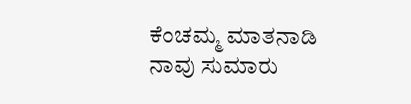ಕೆಂಚಮ್ಮ ಮಾತನಾಡಿ ನಾವು ಸುಮಾರು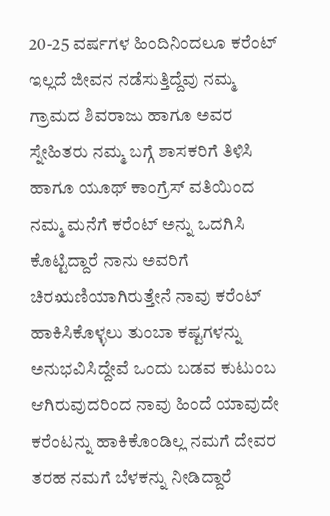20-25 ವರ್ಷಗಳ ಹಿಂದಿನಿಂದಲೂ ಕರೆಂಟ್ ಇಲ್ಲದೆ ಜೀವನ ನಡೆಸುತ್ತಿದ್ದೆವು ನಮ್ಮ ಗ್ರಾಮದ ಶಿವರಾಜು ಹಾಗೂ ಅವರ ಸ್ನೇಹಿತರು ನಮ್ಮ ಬಗ್ಗೆ ಶಾಸಕರಿಗೆ ತಿಳಿಸಿ ಹಾಗೂ ಯೂಥ್ ಕಾಂಗ್ರೆಸ್ ವತಿಯಿಂದ ನಮ್ಮ ಮನೆಗೆ ಕರೆಂಟ್ ಅನ್ನು ಒದಗಿಸಿ ಕೊಟ್ಟಿದ್ದಾರೆ ನಾನು ಅವರಿಗೆ ಚಿರಋಣಿಯಾಗಿರುತ್ತೇನೆ ನಾವು ಕರೆಂಟ್ ಹಾಕಿಸಿಕೊಳ್ಳಲು ತುಂಬಾ ಕಷ್ಟಗಳನ್ನು ಅನುಭವಿಸಿದ್ದೇವೆ ಒಂದು ಬಡವ ಕುಟುಂಬ ಆಗಿರುವುದರಿಂದ ನಾವು ಹಿಂದೆ ಯಾವುದೇ ಕರೆಂಟನ್ನು ಹಾಕಿಕೊಂಡಿಲ್ಲ ನಮಗೆ ದೇವರ ತರಹ ನಮಗೆ ಬೆಳಕನ್ನು ನೀಡಿದ್ದಾರೆ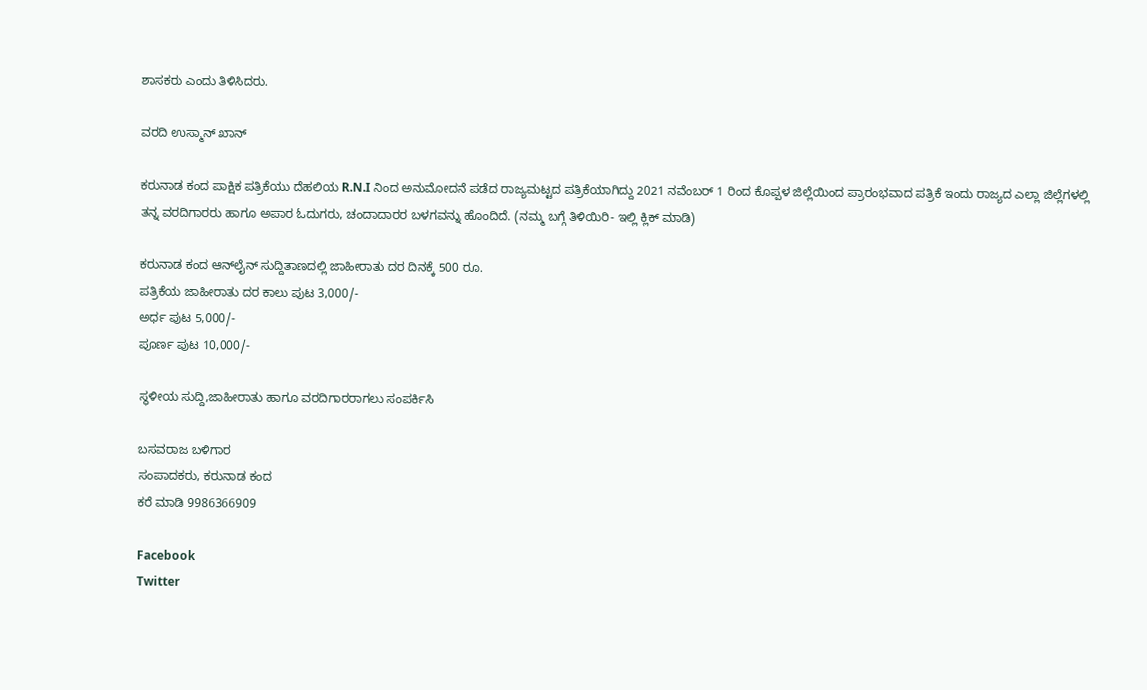ಶಾಸಕರು ಎಂದು ತಿಳಿಸಿದರು.

ವರದಿ ಉಸ್ಮಾನ್ ಖಾನ್

ಕರುನಾಡ ಕಂದ ಪಾಕ್ಷಿಕ ಪತ್ರಿಕೆಯು ದೆಹಲಿಯ R.N.I ನಿಂದ ಅನುಮೋದನೆ ಪಡೆದ ರಾಜ್ಯಮಟ್ಟದ ಪತ್ರಿಕೆಯಾಗಿದ್ದು 2021 ನವೆಂಬರ್ 1 ರಿಂದ ಕೊಪ್ಪಳ ಜಿಲ್ಲೆಯಿಂದ ಪ್ರಾರಂಭವಾದ ಪತ್ರಿಕೆ ಇಂದು ರಾಜ್ಯದ ಎಲ್ಲಾ ಜಿಲ್ಲೆಗಳಲ್ಲಿ ತನ್ನ ವರದಿಗಾರರು ಹಾಗೂ ಅಪಾರ ಓದುಗರು, ಚಂದಾದಾರರ ಬಳಗವನ್ನು ಹೊಂದಿದೆ. (ನಮ್ಮ ಬಗ್ಗೆ ತಿಳಿಯಿರಿ- ಇಲ್ಲಿ ಕ್ಲಿಕ್‌ ಮಾಡಿ)

ಕರುನಾಡ ಕಂದ ಆನ್‌ಲೈನ್‌ ಸುದ್ದಿತಾಣದಲ್ಲಿ ಜಾಹೀರಾತು ದರ ದಿನಕ್ಕೆ 500 ರೂ.
ಪತ್ರಿಕೆಯ ಜಾಹೀರಾತು ದರ ಕಾಲು ಪುಟ 3,000/-
ಅರ್ಧ ಪುಟ 5,000/-
ಪೂರ್ಣ ಪುಟ 10,000/-

ಸ್ಥಳೀಯ ಸುದ್ದಿ,ಜಾಹೀರಾತು ಹಾಗೂ ವರದಿಗಾರರಾಗಲು ಸಂಪರ್ಕಿಸಿ

ಬಸವರಾಜ ಬಳಿಗಾರ
ಸಂಪಾದಕರು, ಕರುನಾಡ ಕಂದ
ಕರೆ ಮಾಡಿ 9986366909

Facebook
Twitter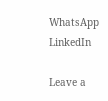WhatsApp
LinkedIn

Leave a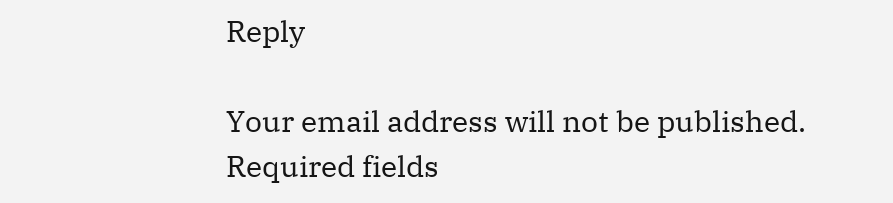Reply

Your email address will not be published. Required fields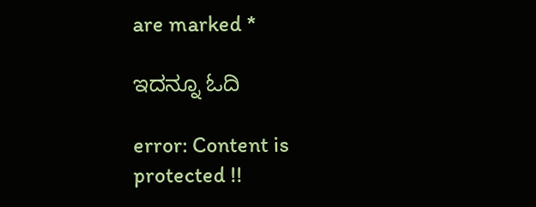are marked *

ಇದನ್ನೂ ಓದಿ

error: Content is protected !!